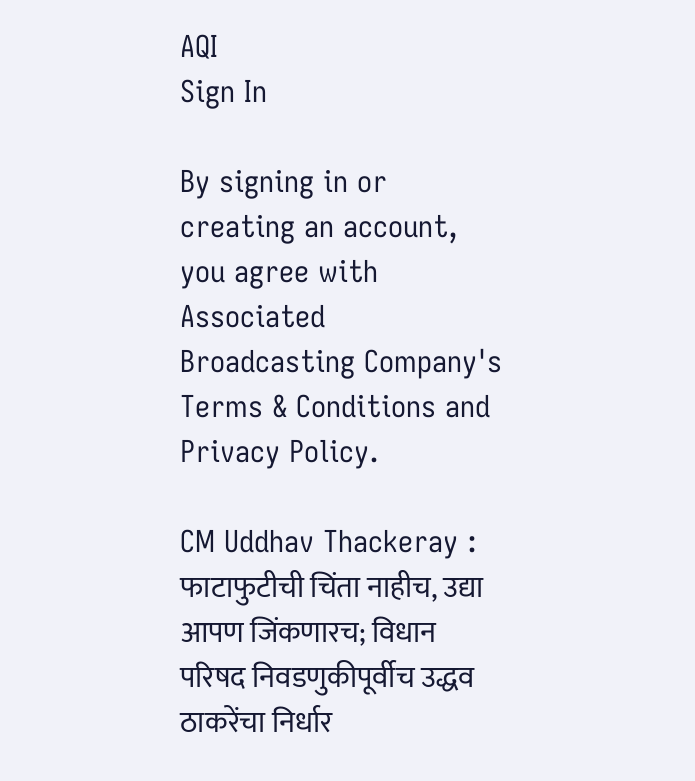AQI
Sign In

By signing in or creating an account, you agree with Associated Broadcasting Company's Terms & Conditions and Privacy Policy.

CM Uddhav Thackeray : फाटाफुटीची चिंता नाहीच, उद्या आपण जिंकणारच; विधान परिषद निवडणुकीपूर्वीच उद्धव ठाकरेंचा निर्धार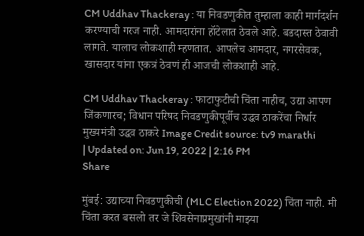CM Uddhav Thackeray : या निवडणुकीत तुम्हाला काही मार्गदर्शन करण्याची गरज नाही. आमदारांना हॉटेलात ठेवले आहे. बडदास्त ठेवावी लागते. यालाच लोकशाही म्हणतात. आपलेच आमदार, नगरसेवक, खासदार यांना एकत्रं ठेवणं ही आजची लोकशाही आहे.

CM Uddhav Thackeray : फाटाफुटीची चिंता नाहीच, उद्या आपण जिंकणारच; विधान परिषद निवडणुकीपूर्वीच उद्धव ठाकरेंचा निर्धार
मुख्यमंत्री उद्धव ठाकरे Image Credit source: tv9 marathi
| Updated on: Jun 19, 2022 | 2:16 PM
Share

मुंबई: उद्याच्या निवडणुकीची (MLC Election 2022) चिंता नाही. मी चिंता करत बसलो तर जे शिवसेनाप्रमुखांनी माझ्या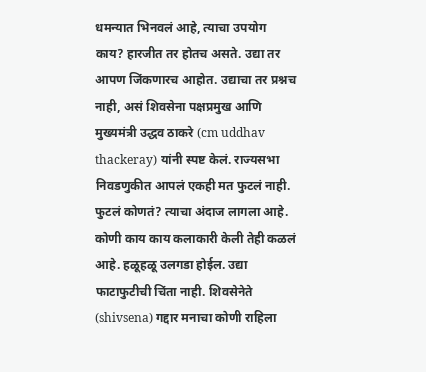धमन्यात भिनवलं आहे, त्याचा उपयोग काय? हारजीत तर होतच असते. उद्या तर आपण जिंकणारच आहोत. उद्याचा तर प्रश्नच नाही, असं शिवसेना पक्षप्रमुख आणि मुख्यमंत्री उद्धव ठाकरे (cm uddhav thackeray) यांनी स्पष्ट केलं. राज्यसभा निवडणुकीत आपलं एकही मत फुटलं नाही. फुटलं कोणतं? त्याचा अंदाज लागला आहे. कोणी काय काय कलाकारी केली तेही कळलं आहे. हळूहळू उलगडा होईल. उद्या फाटाफुटीची चिंता नाही. शिवसेनेते (shivsena) गद्दार मनाचा कोणी राहिला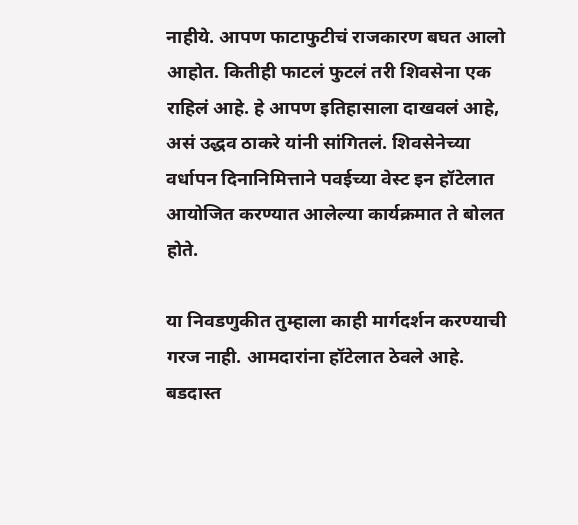नाहीये. आपण फाटाफुटीचं राजकारण बघत आलो आहोत. कितीही फाटलं फुटलं तरी शिवसेना एक राहिलं आहे. हे आपण इतिहासाला दाखवलं आहे, असं उद्धव ठाकरे यांनी सांगितलं. शिवसेनेच्या वर्धापन दिनानिमित्ताने पवईच्या वेस्ट इन हॉटेलात आयोजित करण्यात आलेल्या कार्यक्रमात ते बोलत होते.

या निवडणुकीत तुम्हाला काही मार्गदर्शन करण्याची गरज नाही. आमदारांना हॉटेलात ठेवले आहे. बडदास्त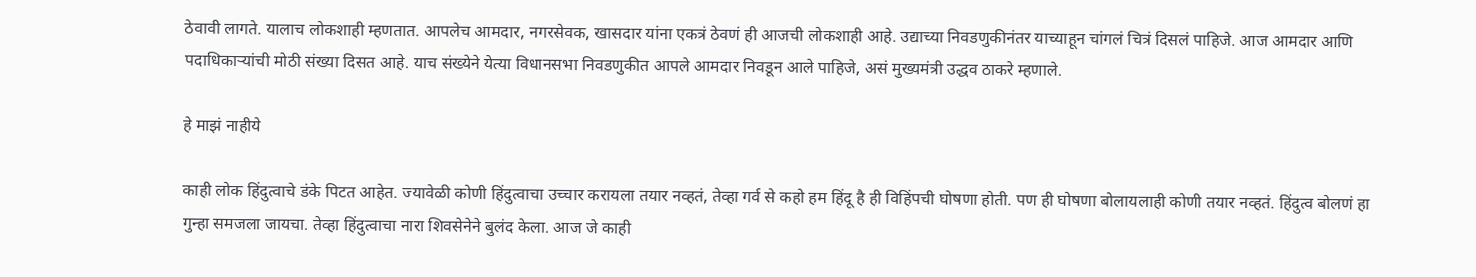ठेवावी लागते. यालाच लोकशाही म्हणतात. आपलेच आमदार, नगरसेवक, खासदार यांना एकत्रं ठेवणं ही आजची लोकशाही आहे. उद्याच्या निवडणुकीनंतर याच्याहून चांगलं चित्रं दिसलं पाहिजे. आज आमदार आणि पदाधिकाऱ्यांची मोठी संख्या दिसत आहे. याच संख्येने येत्या विधानसभा निवडणुकीत आपले आमदार निवडून आले पाहिजे, असं मुख्यमंत्री उद्धव ठाकरे म्हणाले.

हे माझं नाहीये

काही लोक हिंदुत्वाचे डंके पिटत आहेत. ज्यावेळी कोणी हिंदुत्वाचा उच्चार करायला तयार नव्हतं, तेव्हा गर्व से कहो हम हिंदू है ही विहिंपची घोषणा होती. पण ही घोषणा बोलायलाही कोणी तयार नव्हतं. हिंदुत्व बोलणं हा गुन्हा समजला जायचा. तेव्हा हिंदुत्वाचा नारा शिवसेनेने बुलंद केला. आज जे काही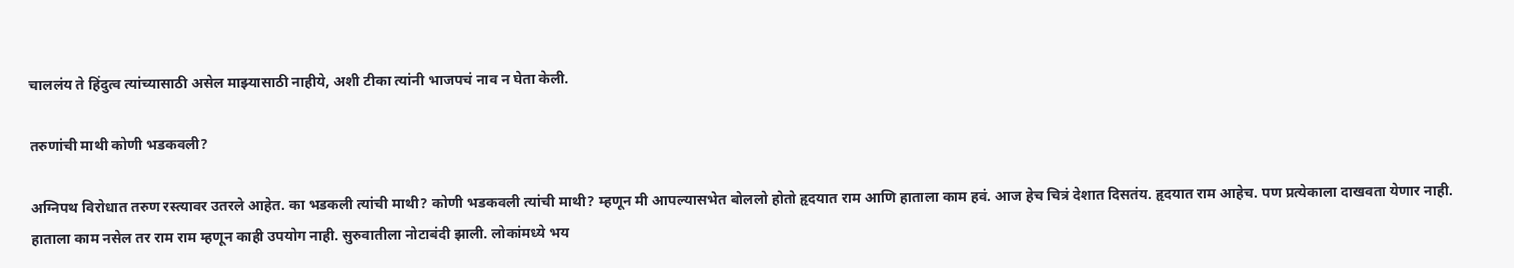चाललंय ते हिंदुत्व त्यांच्यासाठी असेल माझ्यासाठी नाहीये, अशी टीका त्यांनी भाजपचं नाव न घेता केली.

तरुणांची माथी कोणी भडकवली?

अग्निपथ विरोधात तरुण रस्त्यावर उतरले आहेत. का भडकली त्यांची माथी? कोणी भडकवली त्यांची माथी? म्हणून मी आपल्यासभेत बोललो होतो हृदयात राम आणि हाताला काम हवं. आज हेच चित्रं देशात दिसतंय. हृदयात राम आहेच. पण प्रत्येकाला दाखवता येणार नाही. हाताला काम नसेल तर राम राम म्हणून काही उपयोग नाही. सुरुवातीला नोटाबंदी झाली. लोकांमध्ये भय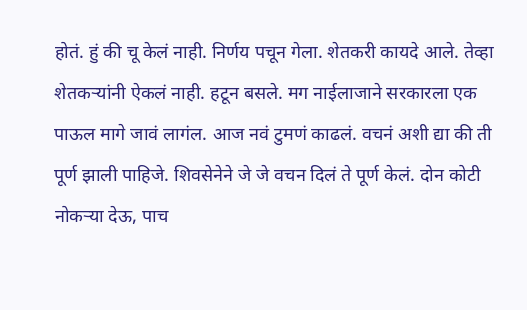होतं. हुं की चू केलं नाही. निर्णय पचून गेला. शेतकरी कायदे आले. तेव्हा शेतकऱ्यांनी ऐकलं नाही. हटून बसले. मग नाईलाजाने सरकारला एक पाऊल मागे जावं लागंल. आज नवं टुमणं काढलं. वचनं अशी द्या की ती पूर्ण झाली पाहिजे. शिवसेनेने जे जे वचन दिलं ते पूर्ण केलं. दोन कोटी नोकऱ्या देऊ, पाच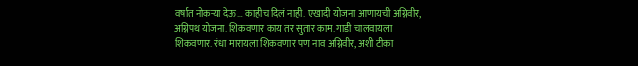वर्षात नोकऱ्या देऊ… काहीच दिलं नाही. एखादी योजना आणायची अग्निवीर, अग्निपथ योजना. शिकवणार काय तर सुतार काम. गाडी चालवायला शिकवणार. रंधा मारायला शिकवणार पण नाव अग्निवीर, अशी टीका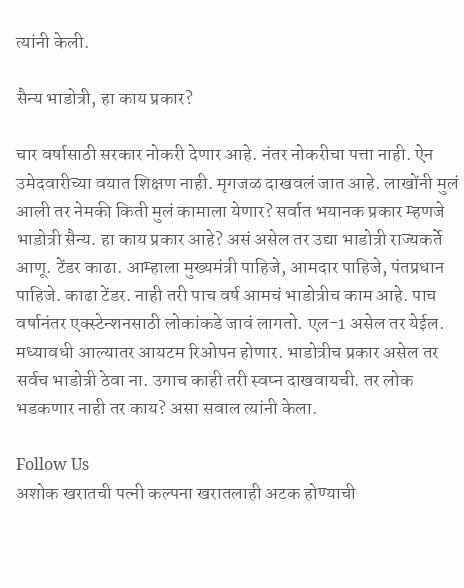त्यांनी केली.

सैन्य भाडोत्री, हा काय प्रकार?

चार वर्षासाठी सरकार नोकरी देणार आहे. नंतर नोकरीचा पत्ता नाही. ऐन उमेदवारीच्या वयात शिक्षण नाही. मृगजळ दाखवलं जात आहे. लाखोंनी मुलं आली तर नेमकी किती मुलं कामाला येणार? सर्वात भयानक प्रकार म्हणजे भाडोत्री सैन्य. हा काय प्रकार आहे? असं असेल तर उद्या भाडोत्री राज्यकर्ते आणू. टेंडर काढा. आम्हाला मुख्यमंत्री पाहिजे, आमदार पाहिजे, पंतप्रधान पाहिजे. काढा टेंडर. नाही तरी पाच वर्ष आमचं भाडोत्रीच काम आहे. पाच वर्षानंतर एक्स्टेन्शनसाठी लोकांकडे जावं लागतो. एल-1 असेल तर येईल. मध्यावधी आल्यातर आयटम रिओपन होणार. भाडोत्रीच प्रकार असेल तर सर्वच भाडोत्री ठेवा ना. उगाच काही तरी स्वप्न दाखवायची. तर लोक भडकणार नाही तर काय? असा सवाल त्यांनी केला.

Follow Us
अशोक खरातची पत्नी कल्पना खरातलाही अटक होण्याची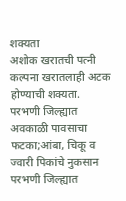शक्यता
अशोक खरातची पत्नी कल्पना खरातलाही अटक होण्याची शक्यता.
परभणी जिल्ह्यात अवकाळी पावसाचा फटका;आंबा, चिकू व ज्वारी पिकांचे नुकसान
परभणी जिल्ह्यात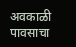अवकाळी पावसाचा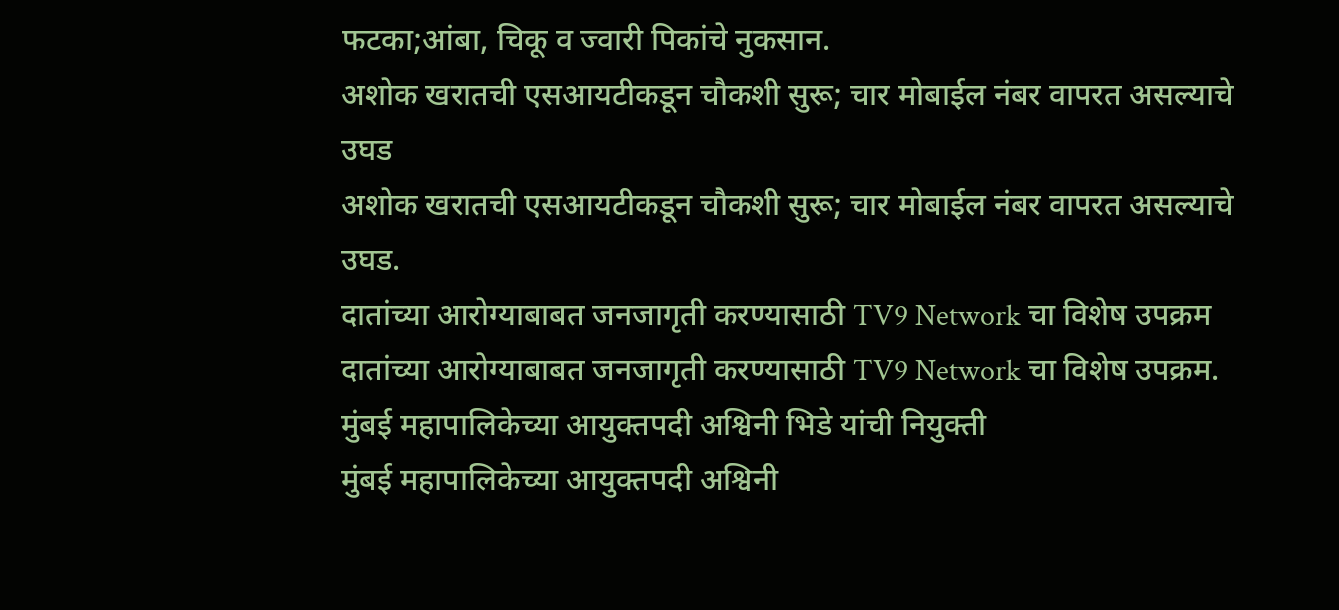फटका;आंबा, चिकू व ज्वारी पिकांचे नुकसान.
अशोक खरातची एसआयटीकडून चौकशी सुरू; चार मोबाईल नंबर वापरत असल्याचे उघड
अशोक खरातची एसआयटीकडून चौकशी सुरू; चार मोबाईल नंबर वापरत असल्याचे उघड.
दातांच्या आरोग्याबाबत जनजागृती करण्यासाठी TV9 Network चा विशेष उपक्रम
दातांच्या आरोग्याबाबत जनजागृती करण्यासाठी TV9 Network चा विशेष उपक्रम.
मुंबई महापालिकेच्या आयुक्तपदी अश्विनी भिडे यांची नियुक्ती
मुंबई महापालिकेच्या आयुक्तपदी अश्विनी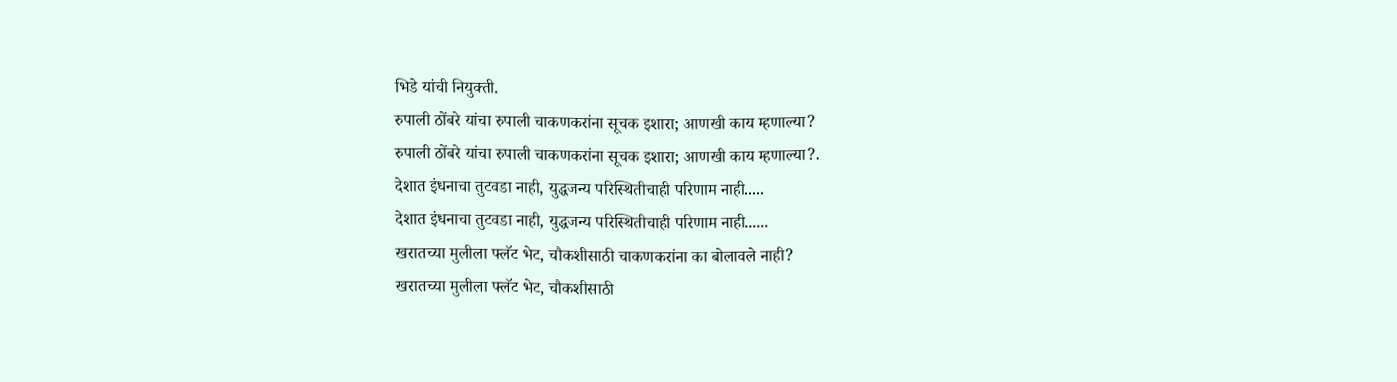भिडे यांची नियुक्ती.
रुपाली ठोंबरे यांचा रुपाली चाकणकरांना सूचक इशारा; आणखी काय म्हणाल्या?
रुपाली ठोंबरे यांचा रुपाली चाकणकरांना सूचक इशारा; आणखी काय म्हणाल्या?.
देशात इंधनाचा तुटवडा नाही, युद्धजन्य परिस्थितीचाही परिणाम नाही.....
देशात इंधनाचा तुटवडा नाही, युद्धजन्य परिस्थितीचाही परिणाम नाही......
खरातच्या मुलीला फ्लॅट भेट, चौकशीसाठी चाकणकरांना का बोलावले नाही?
खरातच्या मुलीला फ्लॅट भेट, चौकशीसाठी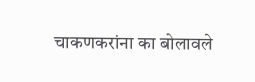चाकणकरांना का बोलावले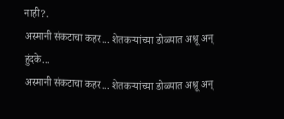नाही?.
अस्मानी संकटाचा कहर... शेतकऱ्यांच्या डोळ्यात अश्रू अन् हुंदके...
अस्मानी संकटाचा कहर... शेतकऱ्यांच्या डोळ्यात अश्रू अन्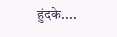हुंदके....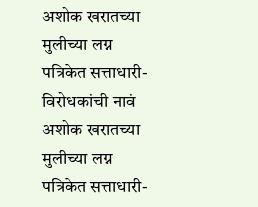अशोक खरातच्या मुलीच्या लग्न पत्रिकेत सत्ताधारी- विरोधकांची नावं
अशोक खरातच्या मुलीच्या लग्न पत्रिकेत सत्ताधारी-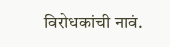विरोधकांची नावं.